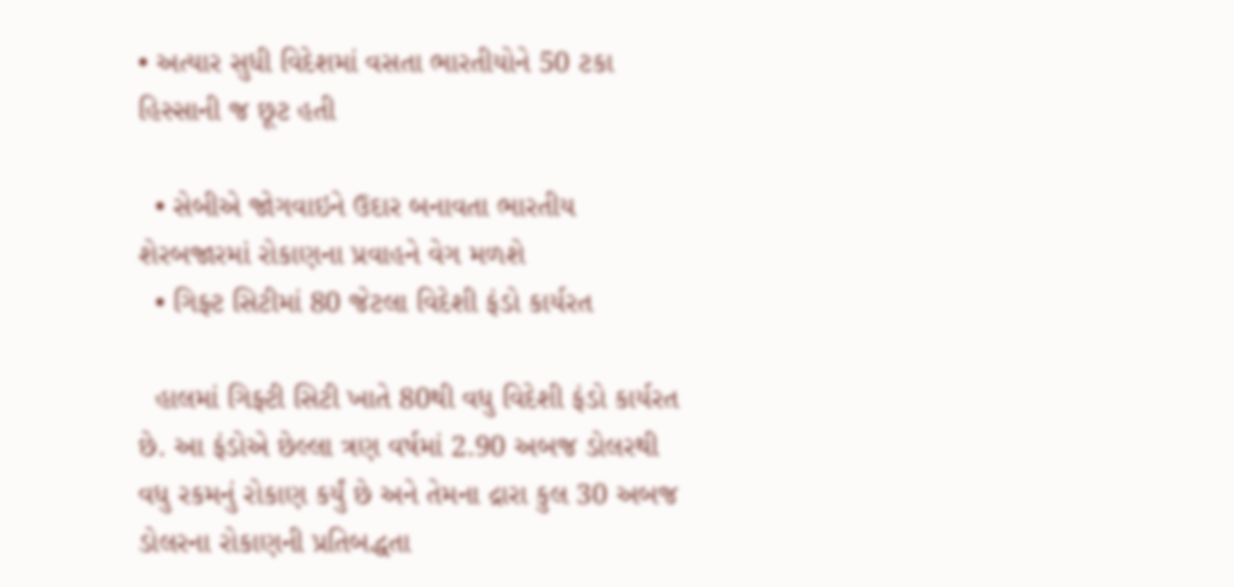• અત્યાર સુધી વિદેશમાં વસતા ભારતીયોને 50 ટકા હિસ્સાની જ છૂટ હતી

  • સેબીએ જોગવાઇને ઉદાર બનાવતા ભારતીય શેરબજારમાં રોકાણના પ્રવાહને વેગ મળશે
  • ગિફ્ટ સિટીમાં 80 જેટલા વિદેશી ફંડો કાર્યરત

  હાલમાં ગિફ્ટી સિટી ખાતે 80થી વધુ વિદેશી ફંડો કાર્યરત છે. આ ફંડોએ છેલ્લા ત્રણ વર્ષમાં 2.90 અબજ ડોલરથી વધુ રકમનું રોકાણ કર્યું છે અને તેમના દ્રારા કુલ 30 અબજ ડોલરના રોકાણની પ્રતિબદ્ધતા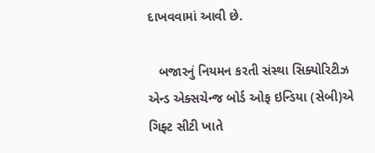દાખવવામાં આવી છે.

   બજારનું નિયમન કરતી સંસ્થા સિક્યોરિટીઝ એન્ડ એક્સચેન્જ બોર્ડ ઓફ ઇન્ડિયા (સેબી)એ ગિફ્ટ સીટી ખાતે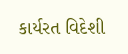કાર્યરત વિદેશી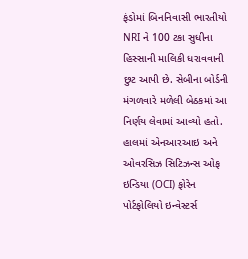ફંડોમાં બિનનિવાસી ભારતીયો NRI ને 100 ટકા સુધીના હિસ્સાની માલિકી ધરાવવાની છુટ આપી છે. સેબીના બોર્ડની મંગળવારે મળેલી બેઠકમાં આ નિર્ણય લેવામાં આવ્યો હતો. હાલમાં એનઆરઆઇ અને ઓવરસિઝ સિટિઝન્સ ઓફ ઇન્ડિયા (OCI) ફોરેન પોર્ટફોલિયો ઇન્વેસ્ટર્સ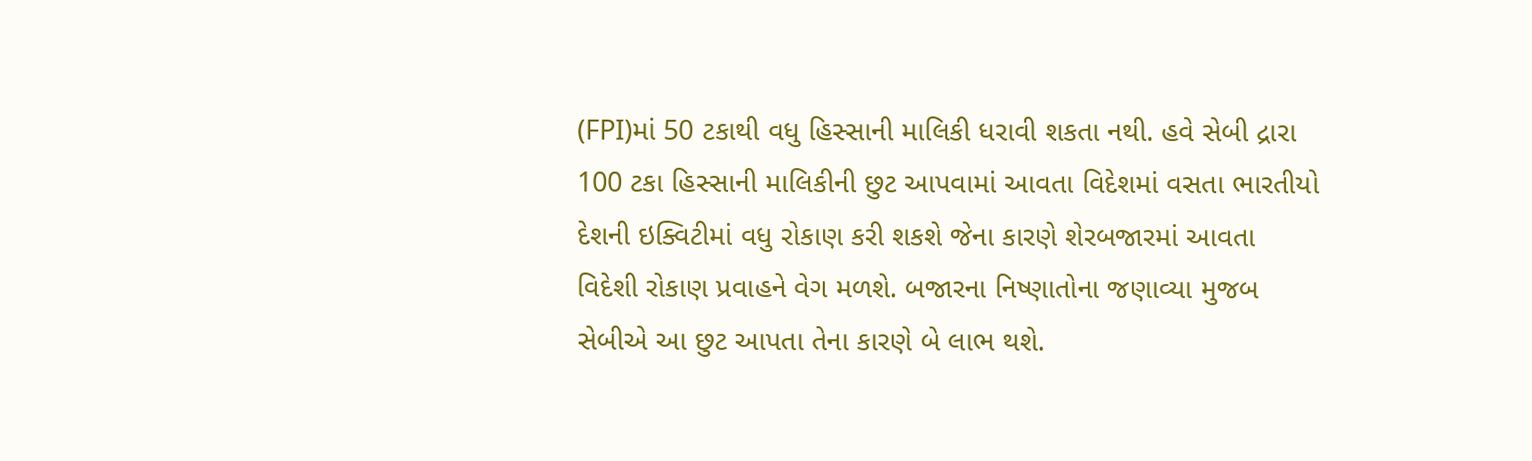(FPI)માં 50 ટકાથી વધુ હિસ્સાની માલિકી ધરાવી શકતા નથી. હવે સેબી દ્રારા 100 ટકા હિસ્સાની માલિકીની છુટ આપવામાં આવતા વિદેશમાં વસતા ભારતીયો દેશની ઇક્વિટીમાં વધુ રોકાણ કરી શકશે જેના કારણે શેરબજારમાં આવતા વિદેશી રોકાણ પ્રવાહને વેગ મળશે. બજારના નિષ્ણાતોના જણાવ્યા મુજબ સેબીએ આ છુટ આપતા તેના કારણે બે લાભ થશે.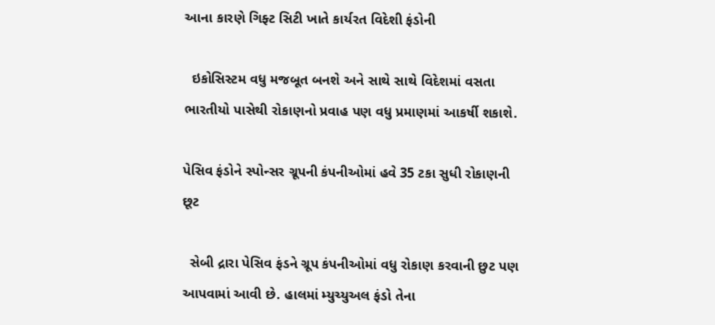આના કારણે ગિફ્ટ સિટી ખાતે કાર્યરત વિદેશી ફંડોની

  ઇકોસિસ્ટમ વધુ મજબૂત બનશે અને સાથે સાથે વિદેશમાં વસતા ભારતીયો પાસેથી રોકાણનો પ્રવાહ પણ વધુ પ્રમાણમાં આકર્ષી શકાશે.

પેસિવ ફંડોને સ્પોન્સર ગ્રૂપની કંપનીઓમાં હવે 35 ટકા સુધી રોકાણની છૂટ

  સેબી દ્રારા પેસિવ ફંડને ગ્રૂપ કંપનીઓમાં વધુ રોકાણ કરવાની છુટ પણ આપવામાં આવી છે. હાલમાં મ્યુચ્યુઅલ ફંડો તેના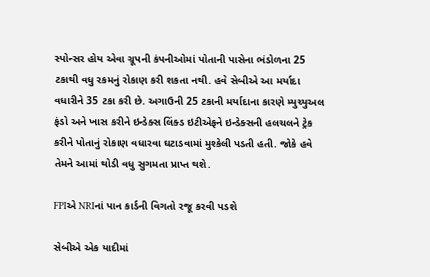સ્પોન્સર હોય એવા ગ્રૂપની કંપનીઓમાં પોતાની પાસેના ભંડોળના 25 ટકાથી વધુ રકમનું રોકાણ કરી શકતા નથી. હવે સેબીએ આ મર્યાદા વધારીને 35 ટકા કરી છે. અગાઉની 25 ટકાની મર્યાદાના કારણે મ્યુચ્યુઅલ ફંડો અને ખાસ કરીને ઇન્ડેક્સ લિંક્ડ ઇટીએફને ઇન્ડેક્સની હલચલને ટ્રેક કરીને પોતાનું રોકાણ વધારવા ઘટાડવામાં મુશ્કેલી પડતી હતી. જોકે હવે તેમને આમાં થોડી વધુ સુગમતા પ્રાપ્ત થશે.

FPIએ NRIનાં પાન કાર્ડની વિગતો રજૂ કરવી પડશે

સેબીએ એક યાદીમાં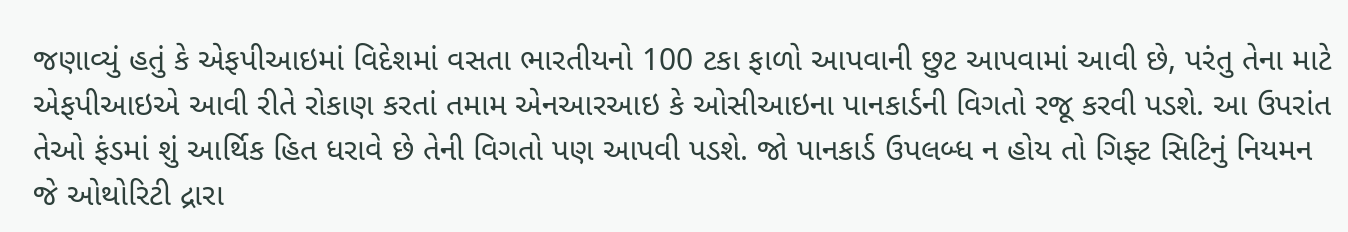જણાવ્યું હતું કે એફપીઆઇમાં વિદેશમાં વસતા ભારતીયનો 100 ટકા ફાળો આપવાની છુટ આપવામાં આવી છે, પરંતુ તેના માટે એફપીઆઇએ આવી રીતે રોકાણ કરતાં તમામ એનઆરઆઇ કે ઓસીઆઇના પાનકાર્ડની વિગતો રજૂ કરવી પડશે. આ ઉપરાંત તેઓ ફંડમાં શું આર્થિક હિત ધરાવે છે તેની વિગતો પણ આપવી પડશે. જો પાનકાર્ડ ઉપલબ્ધ ન હોય તો ગિફ્ટ સિટિનું નિયમન જે ઓથોરિટી દ્રારા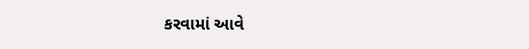કરવામાં આવે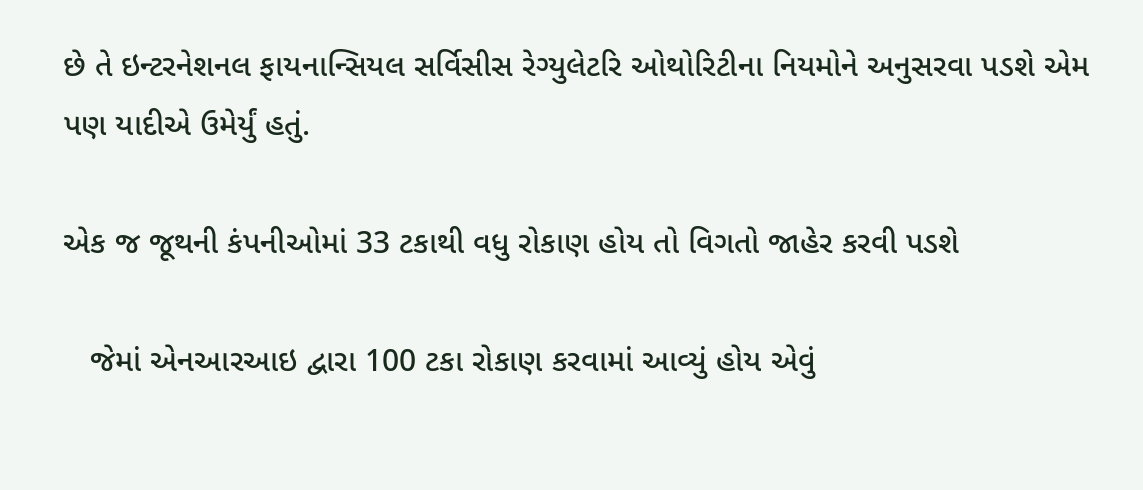છે તે ઇન્ટરનેશનલ ફાયનાન્સિયલ સર્વિસીસ રેગ્યુલેટરિ ઓથોરિટીના નિયમોને અનુસરવા પડશે એમ પણ યાદીએ ઉમેર્યું હતું.

એક જ જૂથની કંપનીઓમાં 33 ટકાથી વધુ રોકાણ હોય તો વિગતો જાહેર કરવી પડશે

   જેમાં એનઆરઆઇ દ્વારા 100 ટકા રોકાણ કરવામાં આવ્યું હોય એવું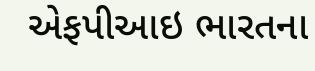એફપીઆઇ ભારતના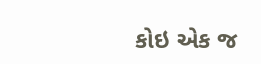કોઇ એક જ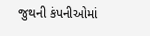જુથની કંપનીઓમાં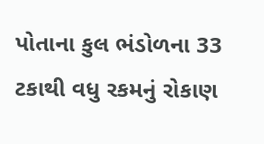પોતાના કુલ ભંડોળના 33 ટકાથી વધુ રકમનું રોકાણ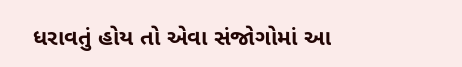ધરાવતું હોય તો એવા સંજોગોમાં આ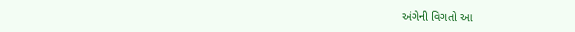અંગેની વિગતો આ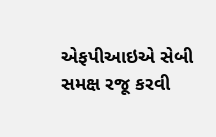એફપીઆઇએ સેબી સમક્ષ રજૂ કરવી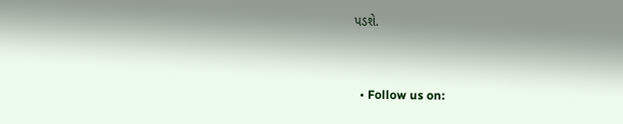પડશે.


  • Follow us on: